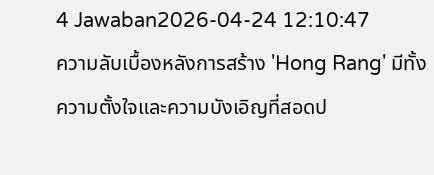4 Jawaban2026-04-24 12:10:47
ความลับเบื้องหลังการสร้าง 'Hong Rang' มีทั้งความตั้งใจและความบังเอิญที่สอดป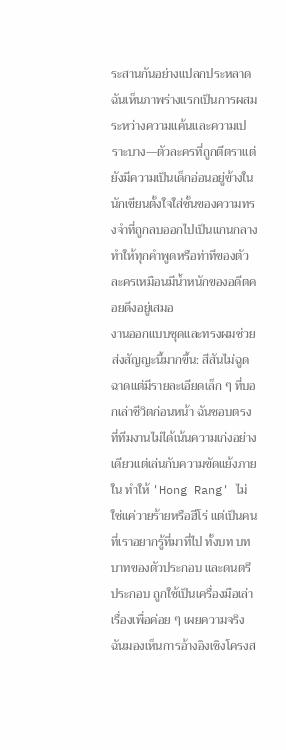ระสานกันอย่างแปลกประหลาด ฉันเห็นภาพร่างแรกเป็นการผสมระหว่างความแค้นและความเปราะบาง—ตัวละครที่ถูกตีตราแต่ยังมีความเป็นเด็กอ่อนอยู่ข้างใน นักเขียนตั้งใจใส่ชั้นของความทรงจำที่ถูกลบออกไปเป็นแกนกลาง ทำให้ทุกคำพูดหรือท่าทีของตัวละครเหมือนมีน้ำหนักของอดีตคอยดึงอยู่เสมอ
งานออกแบบชุดและทรงผมช่วยส่งสัญญะนี้มากขึ้น: สีสันไม่ฉูดฉาดแต่มีรายละเอียดเล็ก ๆ ที่บอกเล่าชีวิตก่อนหน้า ฉันชอบตรงที่ทีมงานไม่ได้เน้นความเก่งอย่างเดียวแต่เล่นกับความขัดแย้งภายใน ทำให้ 'Hong Rang' ไม่ใช่แค่วายร้ายหรือฮีโร่ แต่เป็นคนที่เราอยากรู้ที่มาที่ไป ทั้งบท บทบาทของตัวประกอบ และดนตรีประกอบ ถูกใช้เป็นเครื่องมือเล่าเรื่องเพื่อค่อย ๆ เผยความจริง ฉันมองเห็นการอ้างอิงเชิงโครงส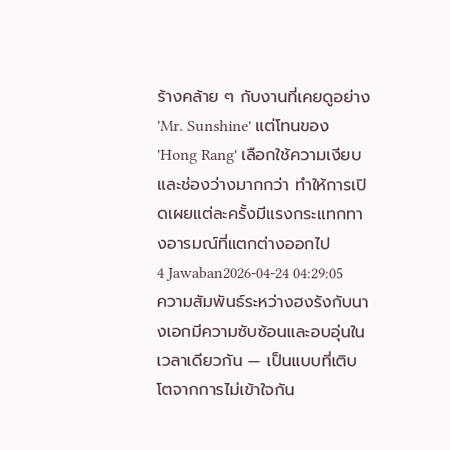ร้างคล้าย ๆ กับงานที่เคยดูอย่าง 'Mr. Sunshine' แต่โทนของ 'Hong Rang' เลือกใช้ความเงียบและช่องว่างมากกว่า ทำให้การเปิดเผยแต่ละครั้งมีแรงกระแทกทางอารมณ์ที่แตกต่างออกไป
4 Jawaban2026-04-24 04:29:05
ความสัมพันธ์ระหว่างฮงรังกับนางเอกมีความซับซ้อนและอบอุ่นในเวลาเดียวกัน — เป็นแบบที่เติบโตจากการไม่เข้าใจกัน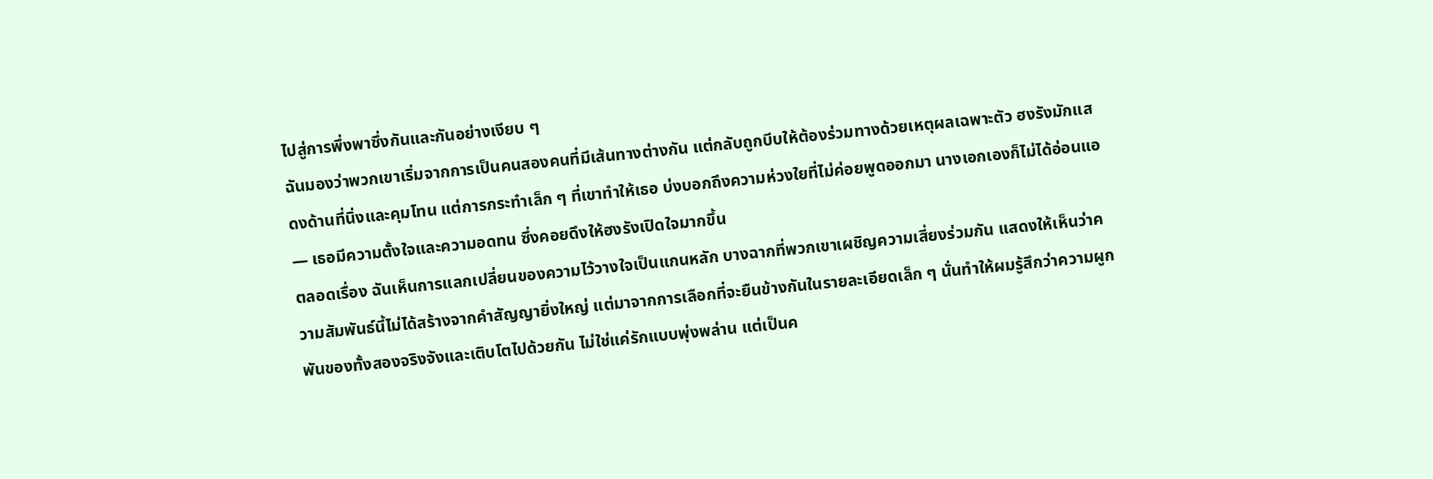ไปสู่การพึ่งพาซึ่งกันและกันอย่างเงียบ ๆ
ฉันมองว่าพวกเขาเริ่มจากการเป็นคนสองคนที่มีเส้นทางต่างกัน แต่กลับถูกบีบให้ต้องร่วมทางด้วยเหตุผลเฉพาะตัว ฮงรังมักแสดงด้านที่นิ่งและคุมโทน แต่การกระทำเล็ก ๆ ที่เขาทำให้เธอ บ่งบอกถึงความห่วงใยที่ไม่ค่อยพูดออกมา นางเอกเองก็ไม่ได้อ่อนแอ — เธอมีความตั้งใจและความอดทน ซึ่งคอยดึงให้ฮงรังเปิดใจมากขึ้น
ตลอดเรื่อง ฉันเห็นการแลกเปลี่ยนของความไว้วางใจเป็นแกนหลัก บางฉากที่พวกเขาเผชิญความเสี่ยงร่วมกัน แสดงให้เห็นว่าความสัมพันธ์นี้ไม่ได้สร้างจากคำสัญญายิ่งใหญ่ แต่มาจากการเลือกที่จะยืนข้างกันในรายละเอียดเล็ก ๆ นั่นทำให้ผมรู้สึกว่าความผูกพันของทั้งสองจริงจังและเติบโตไปด้วยกัน ไม่ใช่แค่รักแบบพุ่งพล่าน แต่เป็นค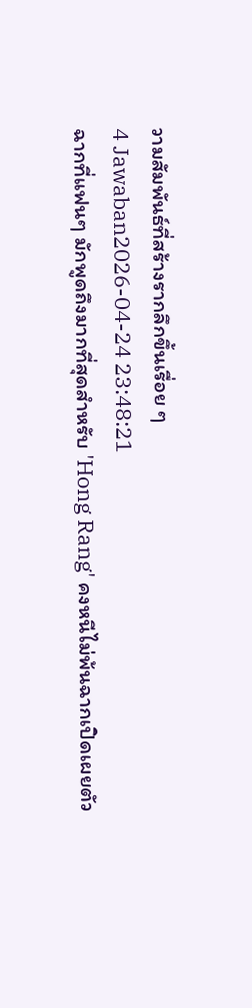วามสัมพันธ์ที่สร้างรากลึกขึ้นเรื่อย ๆ
4 Jawaban2026-04-24 23:48:21
ฉากที่แฟนๆ มักพูดถึงมากที่สุดสำหรับ 'Hong Rang' คงหนีไม่พ้นฉากเปิดเผยตัว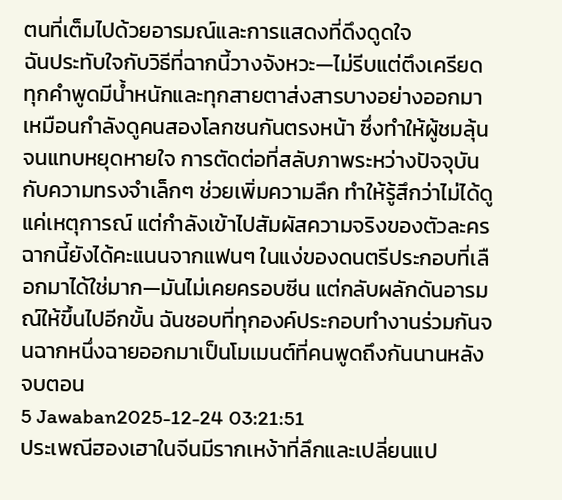ตนที่เต็มไปด้วยอารมณ์และการแสดงที่ดึงดูดใจ
ฉันประทับใจกับวิธีที่ฉากนี้วางจังหวะ—ไม่รีบแต่ตึงเครียด ทุกคำพูดมีน้ำหนักและทุกสายตาส่งสารบางอย่างออกมา เหมือนกำลังดูคนสองโลกชนกันตรงหน้า ซึ่งทำให้ผู้ชมลุ้นจนแทบหยุดหายใจ การตัดต่อที่สลับภาพระหว่างปัจจุบันกับความทรงจำเล็กๆ ช่วยเพิ่มความลึก ทำให้รู้สึกว่าไม่ได้ดูแค่เหตุการณ์ แต่กำลังเข้าไปสัมผัสความจริงของตัวละคร
ฉากนี้ยังได้คะแนนจากแฟนๆ ในแง่ของดนตรีประกอบที่เลือกมาได้ใช่มาก—มันไม่เคยครอบซีน แต่กลับผลักดันอารมณ์ให้ขึ้นไปอีกขั้น ฉันชอบที่ทุกองค์ประกอบทำงานร่วมกันจนฉากหนึ่งฉายออกมาเป็นโมเมนต์ที่คนพูดถึงกันนานหลังจบตอน
5 Jawaban2025-12-24 03:21:51
ประเพณีฮองเฮาในจีนมีรากเหง้าที่ลึกและเปลี่ยนแป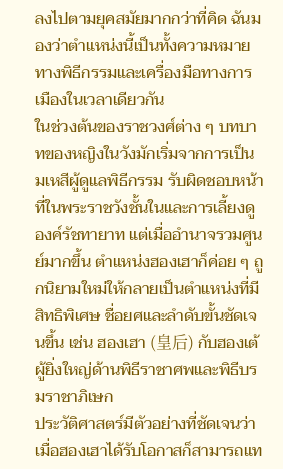ลงไปตามยุคสมัยมากกว่าที่คิด ฉันมองว่าตำแหน่งนี้เป็นทั้งความหมายทางพิธีกรรมและเครื่องมือทางการเมืองในเวลาเดียวกัน
ในช่วงต้นของราชวงศ์ต่าง ๆ บทบาทของหญิงในวังมักเริ่มจากการเป็นมเหสีผู้ดูแลพิธีกรรม รับผิดชอบหน้าที่ในพระราชวังชั้นในและการเลี้ยงดูองค์รัชทายาท แต่เมื่ออำนาจรวมศูนย์มากขึ้น ตำแหน่งฮองเฮาก็ค่อย ๆ ถูกนิยามใหม่ให้กลายเป็นตำแหน่งที่มีสิทธิพิเศษ ชื่อยศและลำดับขั้นชัดเจนขึ้น เช่น ฮองเฮา (皇后) กับฮองเต้ผู้ยิ่งใหญ่ด้านพิธีราชาศพและพิธีบรมราชาภิเษก
ประวัติศาสตร์มีตัวอย่างที่ชัดเจนว่าเมื่อฮองเฮาได้รับโอกาสก็สามารถแท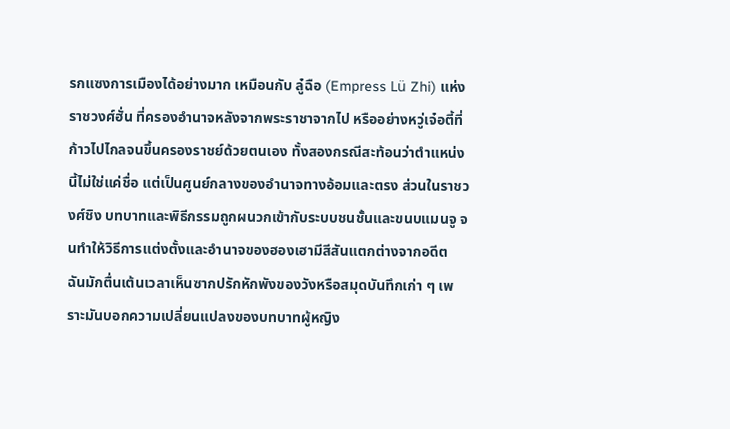รกแซงการเมืองได้อย่างมาก เหมือนกับ ลู๋ฉือ (Empress Lü Zhi) แห่งราชวงศ์ฮั่น ที่ครองอำนาจหลังจากพระราชาจากไป หรืออย่างหวู่เจ๋อตี้ที่ก้าวไปไกลจนขึ้นครองราชย์ด้วยตนเอง ทั้งสองกรณีสะท้อนว่าตำแหน่งนี้ไม่ใช่แค่ชื่อ แต่เป็นศูนย์กลางของอำนาจทางอ้อมและตรง ส่วนในราชวงศ์ชิง บทบาทและพิธีกรรมถูกผนวกเข้ากับระบบชนชั้นและขนบแมนจู จนทำให้วิธีการแต่งตั้งและอำนาจของฮองเฮามีสีสันแตกต่างจากอดีต
ฉันมักตื่นเต้นเวลาเห็นซากปรักหักพังของวังหรือสมุดบันทึกเก่า ๆ เพราะมันบอกความเปลี่ยนแปลงของบทบาทผู้หญิง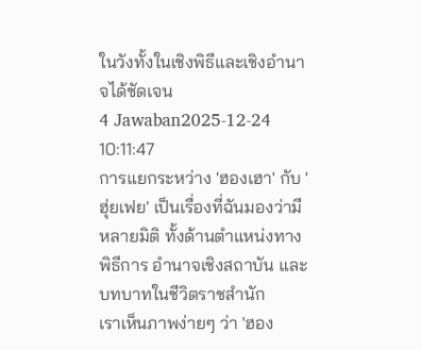ในวังทั้งในเชิงพิธีและเชิงอำนาจได้ชัดเจน
4 Jawaban2025-12-24 10:11:47
การแยกระหว่าง 'ฮองเฮา' กับ 'ฮุ่ยเฟย' เป็นเรื่องที่ฉันมองว่ามีหลายมิติ ทั้งด้านตำแหน่งทางพิธีการ อำนาจเชิงสถาบัน และบทบาทในชีวิตราชสำนัก
เราเห็นภาพง่ายๆ ว่า 'ฮอง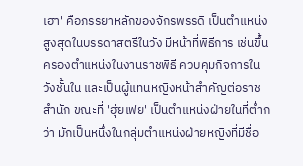เฮา' คือภรรยาหลักของจักรพรรดิ เป็นตำแหน่งสูงสุดในบรรดาสตรีในวัง มีหน้าที่พิธีการ เช่นขึ้นครองตำแหน่งในงานราชพิธี ควบคุมกิจการในวังชั้นใน และเป็นผู้แทนหญิงหน้าสำคัญต่อราชสำนัก ขณะที่ 'ฮุ่ยเฟย' เป็นตำแหน่งฝ่ายในที่ต่ำกว่า มักเป็นหนึ่งในกลุ่มตำแหน่งฝ่ายหญิงที่มีชื่อ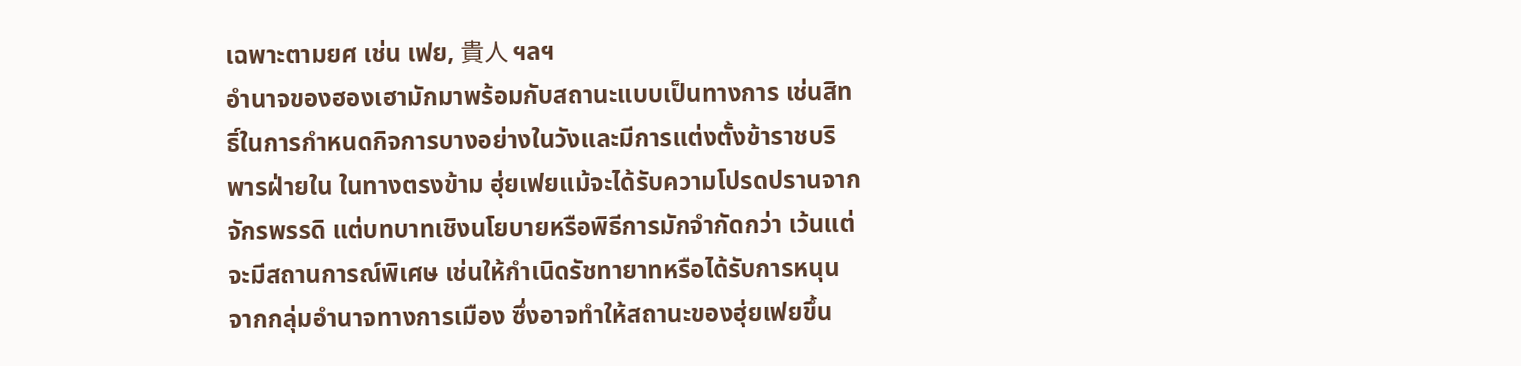เฉพาะตามยศ เช่น เฟย, 貴人 ฯลฯ
อำนาจของฮองเฮามักมาพร้อมกับสถานะแบบเป็นทางการ เช่นสิทธิ์ในการกำหนดกิจการบางอย่างในวังและมีการแต่งตั้งข้าราชบริพารฝ่ายใน ในทางตรงข้าม ฮุ่ยเฟยแม้จะได้รับความโปรดปรานจากจักรพรรดิ แต่บทบาทเชิงนโยบายหรือพิธีการมักจำกัดกว่า เว้นแต่จะมีสถานการณ์พิเศษ เช่นให้กำเนิดรัชทายาทหรือได้รับการหนุนจากกลุ่มอำนาจทางการเมือง ซึ่งอาจทำให้สถานะของฮุ่ยเฟยขึ้น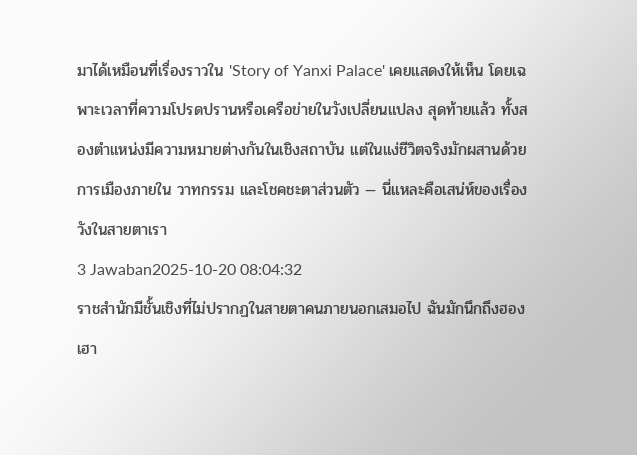มาได้เหมือนที่เรื่องราวใน 'Story of Yanxi Palace' เคยแสดงให้เห็น โดยเฉพาะเวลาที่ความโปรดปรานหรือเครือข่ายในวังเปลี่ยนแปลง สุดท้ายแล้ว ทั้งสองตำแหน่งมีความหมายต่างกันในเชิงสถาบัน แต่ในแง่ชีวิตจริงมักผสานด้วยการเมืองภายใน วาทกรรม และโชคชะตาส่วนตัว — นี่แหละคือเสน่ห์ของเรื่องวังในสายตาเรา
3 Jawaban2025-10-20 08:04:32
ราชสำนักมีชั้นเชิงที่ไม่ปรากฏในสายตาคนภายนอกเสมอไป ฉันมักนึกถึงฮองเฮา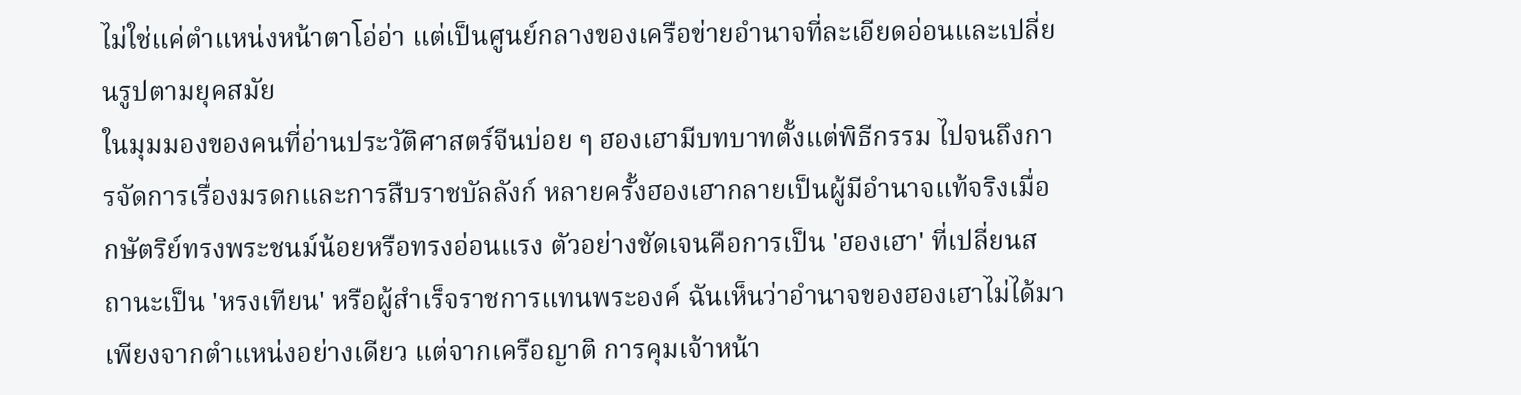ไม่ใช่แค่ตำแหน่งหน้าตาโอ่อ่า แต่เป็นศูนย์กลางของเครือข่ายอำนาจที่ละเอียดอ่อนและเปลี่ยนรูปตามยุคสมัย
ในมุมมองของคนที่อ่านประวัติศาสตร์จีนบ่อย ๆ ฮองเฮามีบทบาทตั้งแต่พิธีกรรม ไปจนถึงการจัดการเรื่องมรดกและการสืบราชบัลลังก์ หลายครั้งฮองเฮากลายเป็นผู้มีอำนาจแท้จริงเมื่อกษัตริย์ทรงพระชนม์น้อยหรือทรงอ่อนแรง ตัวอย่างชัดเจนคือการเป็น 'ฮองเฮา' ที่เปลี่ยนสถานะเป็น 'หรงเทียน' หรือผู้สำเร็จราชการแทนพระองค์ ฉันเห็นว่าอำนาจของฮองเฮาไม่ได้มาเพียงจากตำแหน่งอย่างเดียว แต่จากเครือญาติ การคุมเจ้าหน้า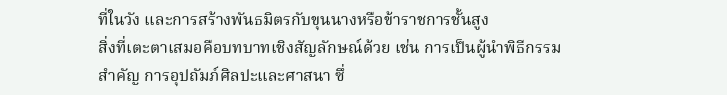ที่ในวัง และการสร้างพันธมิตรกับขุนนางหรือข้าราชการชั้นสูง
สิ่งที่เตะตาเสมอคือบทบาทเชิงสัญลักษณ์ด้วย เช่น การเป็นผู้นำพิธีกรรมสำคัญ การอุปถัมภ์ศิลปะและศาสนา ซึ่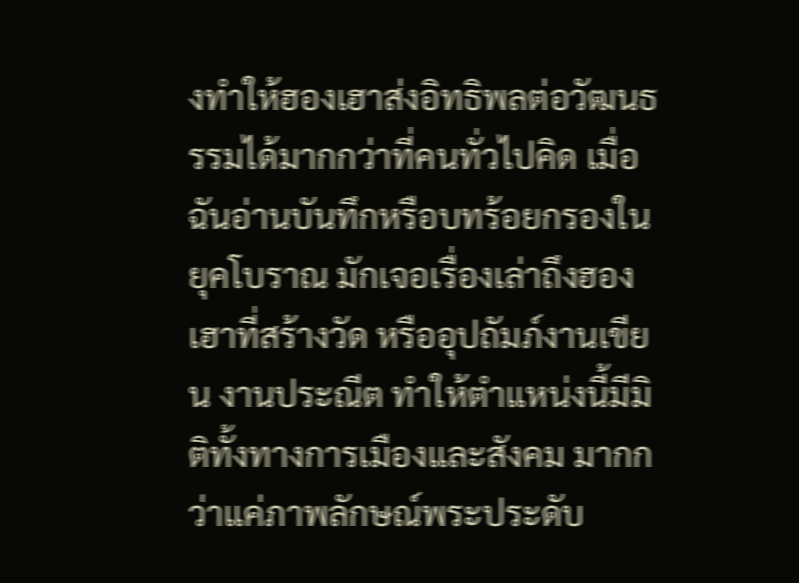งทำให้ฮองเฮาส่งอิทธิพลต่อวัฒนธรรมได้มากกว่าที่คนทั่วไปคิด เมื่อฉันอ่านบันทึกหรือบทร้อยกรองในยุคโบราณ มักเจอเรื่องเล่าถึงฮองเฮาที่สร้างวัด หรืออุปถัมภ์งานเขียน งานประณีต ทำให้ตำแหน่งนี้มีมิติทั้งทางการเมืองและสังคม มากกว่าแค่ภาพลักษณ์พระประดับ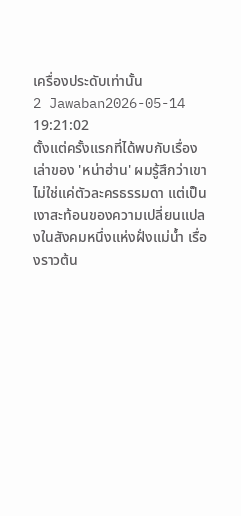เครื่องประดับเท่านั้น
2 Jawaban2026-05-14 19:21:02
ตั้งแต่ครั้งแรกที่ได้พบกับเรื่องเล่าของ 'หน่าฮ่าน' ผมรู้สึกว่าเขาไม่ใช่แค่ตัวละครธรรมดา แต่เป็นเงาสะท้อนของความเปลี่ยนแปลงในสังคมหนึ่งแห่งฝั่งแม่น้ำ เรื่องราวต้น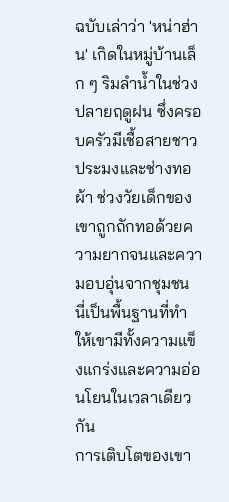ฉบับเล่าว่า 'หน่าฮ่าน' เกิดในหมู่บ้านเล็ก ๆ ริมลำน้ำในช่วงปลายฤดูฝน ซึ่งครอบครัวมีเชื้อสายชาวประมงและช่างทอผ้า ช่วงวัยเด็กของเขาถูกถักทอด้วยความยากจนและความอบอุ่นจากชุมชน นี่เป็นพื้นฐานที่ทำให้เขามีทั้งความแข็งแกร่งและความอ่อนโยนในเวลาเดียวกัน
การเติบโตของเขา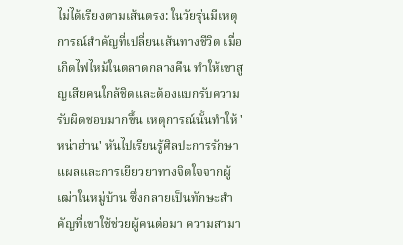ไม่ได้เรียงตามเส้นตรง: ในวัยรุ่นมีเหตุการณ์สำคัญที่เปลี่ยนเส้นทางชีวิต เมื่อเกิดไฟไหม้ในตลาดกลางคืน ทำให้เขาสูญเสียคนใกล้ชิดและต้องแบกรับความรับผิดชอบมากขึ้น เหตุการณ์นั้นทำให้ 'หน่าฮ่าน' หันไปเรียนรู้ศิลปะการรักษาแผลและการเยียวยาทางจิตใจจากผู้เฒ่าในหมู่บ้าน ซึ่งกลายเป็นทักษะสำคัญที่เขาใช้ช่วยผู้คนต่อมา ความสามา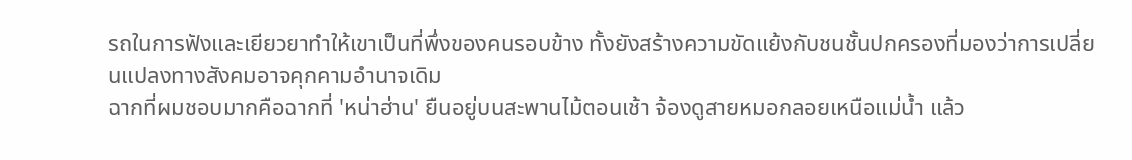รถในการฟังและเยียวยาทำให้เขาเป็นที่พึ่งของคนรอบข้าง ทั้งยังสร้างความขัดแย้งกับชนชั้นปกครองที่มองว่าการเปลี่ยนแปลงทางสังคมอาจคุกคามอำนาจเดิม
ฉากที่ผมชอบมากคือฉากที่ 'หน่าฮ่าน' ยืนอยู่บนสะพานไม้ตอนเช้า จ้องดูสายหมอกลอยเหนือแม่น้ำ แล้ว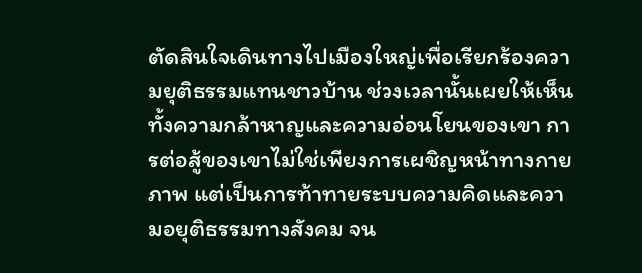ตัดสินใจเดินทางไปเมืองใหญ่เพื่อเรียกร้องความยุติธรรมแทนชาวบ้าน ช่วงเวลานั้นเผยให้เห็นทั้งความกล้าหาญและความอ่อนโยนของเขา การต่อสู้ของเขาไม่ใช่เพียงการเผชิญหน้าทางกายภาพ แต่เป็นการท้าทายระบบความคิดและความอยุติธรรมทางสังคม จน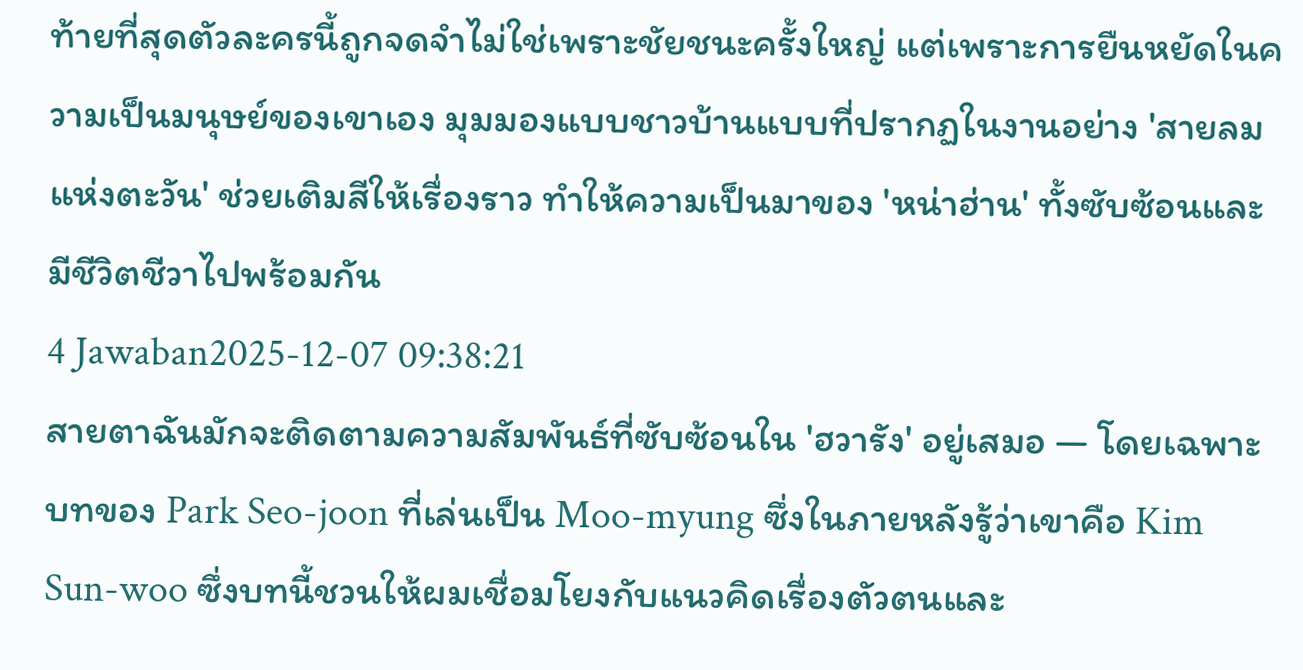ท้ายที่สุดตัวละครนี้ถูกจดจำไม่ใช่เพราะชัยชนะครั้งใหญ่ แต่เพราะการยืนหยัดในความเป็นมนุษย์ของเขาเอง มุมมองแบบชาวบ้านแบบที่ปรากฏในงานอย่าง 'สายลมแห่งตะวัน' ช่วยเติมสีให้เรื่องราว ทำให้ความเป็นมาของ 'หน่าฮ่าน' ทั้งซับซ้อนและมีชีวิตชีวาไปพร้อมกัน
4 Jawaban2025-12-07 09:38:21
สายตาฉันมักจะติดตามความสัมพันธ์ที่ซับซ้อนใน 'ฮวารัง' อยู่เสมอ — โดยเฉพาะบทของ Park Seo-joon ที่เล่นเป็น Moo-myung ซึ่งในภายหลังรู้ว่าเขาคือ Kim Sun-woo ซึ่งบทนี้ชวนให้ผมเชื่อมโยงกับแนวคิดเรื่องตัวตนและ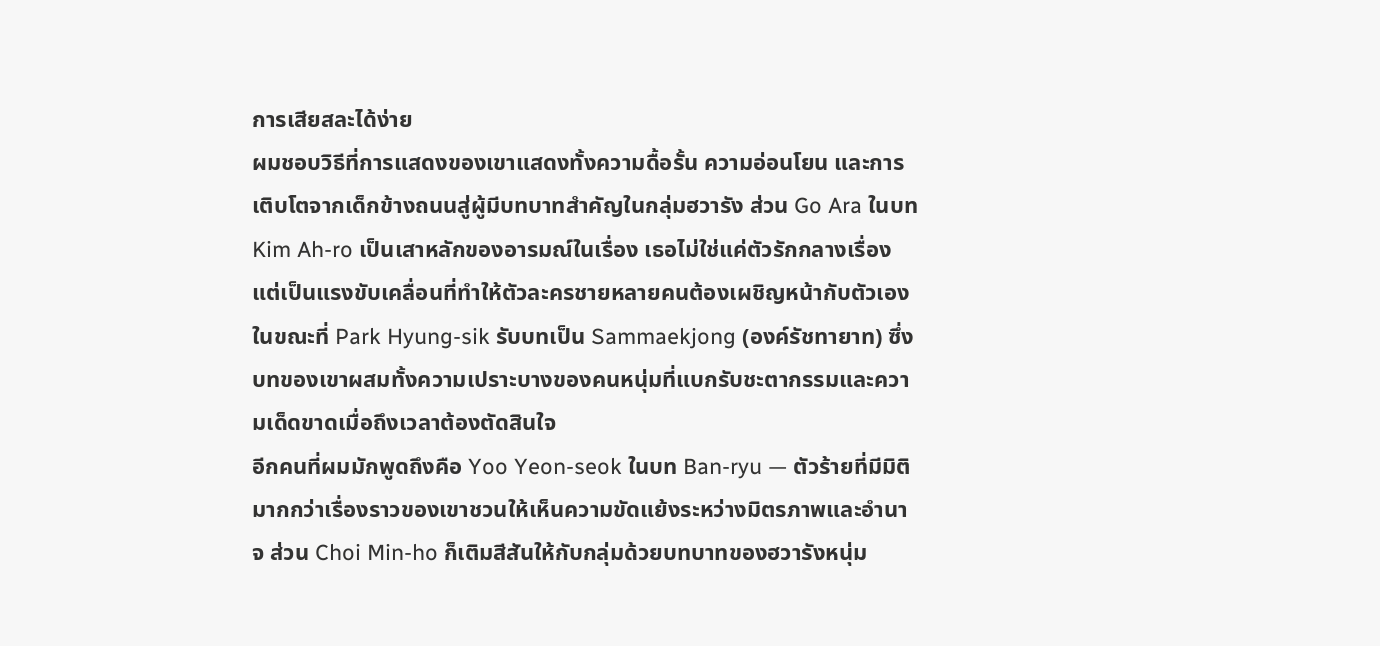การเสียสละได้ง่าย
ผมชอบวิธีที่การแสดงของเขาแสดงทั้งความดื้อรั้น ความอ่อนโยน และการเติบโตจากเด็กข้างถนนสู่ผู้มีบทบาทสำคัญในกลุ่มฮวารัง ส่วน Go Ara ในบท Kim Ah-ro เป็นเสาหลักของอารมณ์ในเรื่อง เธอไม่ใช่แค่ตัวรักกลางเรื่อง แต่เป็นแรงขับเคลื่อนที่ทำให้ตัวละครชายหลายคนต้องเผชิญหน้ากับตัวเอง ในขณะที่ Park Hyung-sik รับบทเป็น Sammaekjong (องค์รัชทายาท) ซึ่งบทของเขาผสมทั้งความเปราะบางของคนหนุ่มที่แบกรับชะตากรรมและความเด็ดขาดเมื่อถึงเวลาต้องตัดสินใจ
อีกคนที่ผมมักพูดถึงคือ Yoo Yeon-seok ในบท Ban-ryu — ตัวร้ายที่มีมิติมากกว่าเรื่องราวของเขาชวนให้เห็นความขัดแย้งระหว่างมิตรภาพและอำนาจ ส่วน Choi Min-ho ก็เติมสีสันให้กับกลุ่มด้วยบทบาทของฮวารังหนุ่ม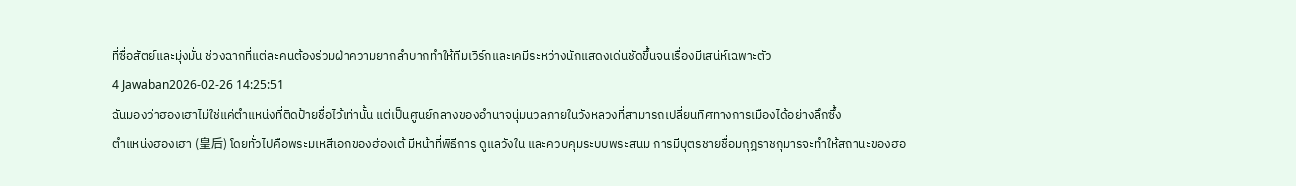ที่ซื่อสัตย์และมุ่งมั่น ช่วงฉากที่แต่ละคนต้องร่วมฝ่าความยากลำบากทำให้ทีมเวิร์กและเคมีระหว่างนักแสดงเด่นชัดขึ้นจนเรื่องมีเสน่ห์เฉพาะตัว
4 Jawaban2026-02-26 14:25:51
ฉันมองว่าฮองเฮาไม่ใช่แค่ตำแหน่งที่ติดป้ายชื่อไว้เท่านั้น แต่เป็นศูนย์กลางของอำนาจนุ่มนวลภายในวังหลวงที่สามารถเปลี่ยนทิศทางการเมืองได้อย่างลึกซึ้ง
ตำแหน่งฮองเฮา (皇后) โดยทั่วไปคือพระมเหสีเอกของฮ่องเต้ มีหน้าที่พิธีการ ดูแลวังใน และควบคุมระบบพระสนม การมีบุตรชายชื่อมกุฎราชกุมารจะทำให้สถานะของฮอ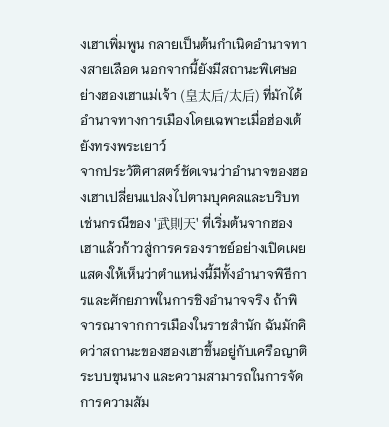งเฮาเพิ่มพูน กลายเป็นต้นกำเนิดอำนาจทางสายเลือด นอกจากนี้ยังมีสถานะพิเศษอย่างฮองเฮาแม่เจ้า (皇太后/太后) ที่มักได้อำนาจทางการเมืองโดยเฉพาะเมื่อฮ่องเต้ยังทรงพระเยาว์
จากประวัติศาสตร์ชัดเจนว่าอำนาจของฮองเฮาเปลี่ยนแปลงไปตามบุคคลและบริบท เช่นกรณีของ '武則天' ที่เริ่มต้นจากฮองเฮาแล้วก้าวสู่การครองราชย์อย่างเปิดเผย แสดงให้เห็นว่าตำแหน่งนี้มีทั้งอำนาจพิธีการและศักยภาพในการชิงอำนาจจริง ถ้าพิจารณาจากการเมืองในราชสำนัก ฉันมักคิดว่าสถานะของฮองเฮาขึ้นอยู่กับเครือญาติ ระบบขุนนาง และความสามารถในการจัดการความสัม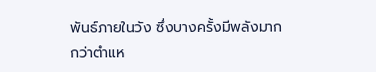พันธ์ภายในวัง ซึ่งบางครั้งมีพลังมากกว่าตำแห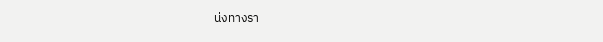น่งทางรา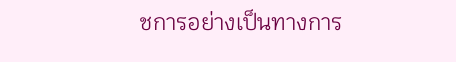ชการอย่างเป็นทางการ